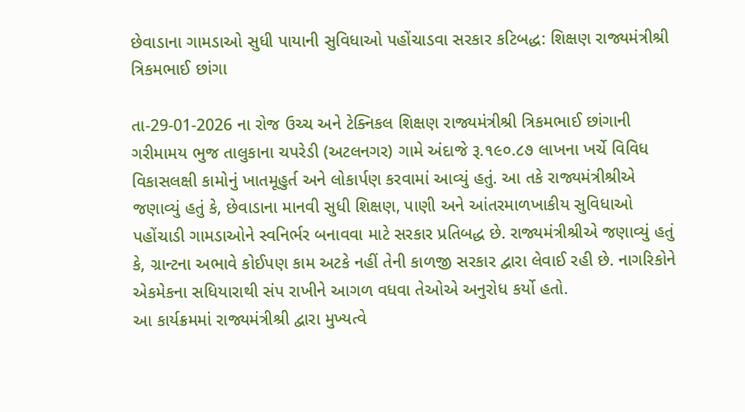છેવાડાના ગામડાઓ સુધી પાયાની સુવિધાઓ પહોંચાડવા સરકાર કટિબદ્ધ: શિક્ષણ રાજ્યમંત્રીશ્રી ત્રિકમભાઈ છાંગા

તા-29-01-2026 ના રોજ ઉચ્ચ અને ટેક્નિકલ શિક્ષણ રાજ્યમંત્રીશ્રી ત્રિકમભાઈ છાંગાની ગરીમામય ભુજ તાલુકાના ચપરેડી (અટલનગર) ગામે અંદાજે રૂ.૧૯૦.૮૭ લાખના ખર્ચે વિવિધ વિકાસલક્ષી કામોનું ખાતમૂહુર્ત અને લોકાર્પણ કરવામાં આવ્યું હતું. આ તકે રાજ્યમંત્રીશ્રીએ જણાવ્યું હતું કે, છેવાડાના માનવી સુધી શિક્ષણ, પાણી અને આંતરમાળખાકીય સુવિધાઓ પહોંચાડી ગામડાઓને સ્વનિર્ભર બનાવવા માટે સરકાર પ્રતિબદ્ધ છે. રાજ્યમંત્રીશ્રીએ જણાવ્યું હતું કે, ગ્રાન્ટના અભાવે કોઈપણ કામ અટકે નહીં તેની કાળજી સરકાર દ્વારા લેવાઈ રહી છે. નાગરિકોને એકમેકના સધિયારાથી સંપ રાખીને આગળ વધવા તેઓએ અનુરોધ કર્યો હતો.
આ કાર્યક્રમમાં રાજ્યમંત્રીશ્રી દ્વારા મુખ્યત્વે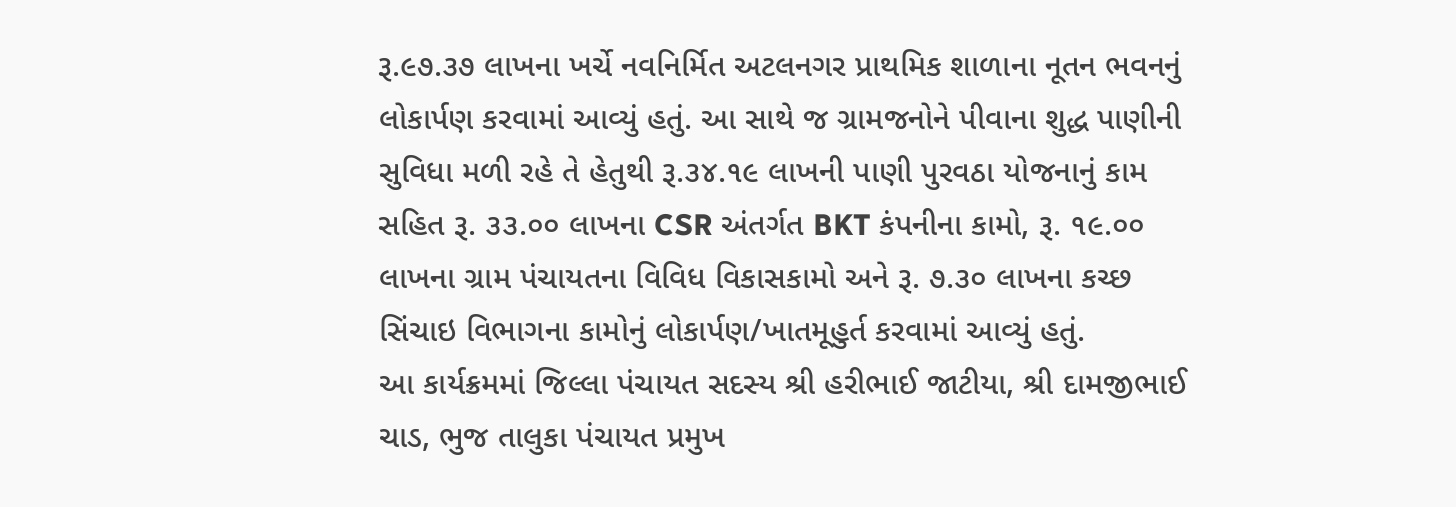રૂ.૯૭.૩૭ લાખના ખર્ચે નવનિર્મિત અટલનગર પ્રાથમિક શાળાના નૂતન ભવનનું લોકાર્પણ કરવામાં આવ્યું હતું. આ સાથે જ ગ્રામજનોને પીવાના શુદ્ધ પાણીની સુવિધા મળી રહે તે હેતુથી રૂ.૩૪.૧૯ લાખની પાણી પુરવઠા યોજનાનું કામ સહિત રૂ. ૩૩.૦૦ લાખના CSR અંતર્ગત BKT કંપનીના કામો, રૂ. ૧૯.૦૦ લાખના ગ્રામ પંચાયતના વિવિધ વિકાસકામો અને રૂ. ૭.૩૦ લાખના કચ્છ સિંચાઇ વિભાગના કામોનું લોકાર્પણ/ખાતમૂહુર્ત કરવામાં આવ્યું હતું.
આ કાર્યક્રમમાં જિલ્લા પંચાયત સદસ્ય શ્રી હરીભાઈ જાટીયા, શ્રી દામજીભાઈ ચાડ, ભુજ તાલુકા પંચાયત પ્રમુખ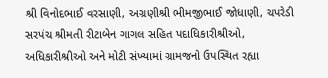શ્રી વિનોદભાઈ વરસાણી, અગ્રણીશ્રી ભીમજીભાઈ જોધાણી, ચપરેડી સરપંચ શ્રીમતી રીટાબેન ગાગલ સહિત પદાધિકારીશ્રીઓ, અધિકારીશ્રીઓ અને મોટી સંખ્યામાં ગ્રામજનો ઉપસ્થિત રહ્યા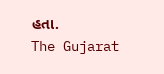હતા.
The Gujarat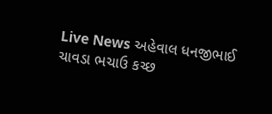Live News અહેવાલ ધનજીભાઈ ચાવડા ભચાઉ કચ્છ